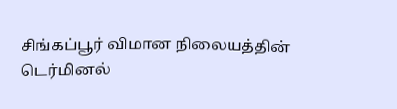சிங்கப்பூர் விமான நிலையத்தின்
டெர்மினல்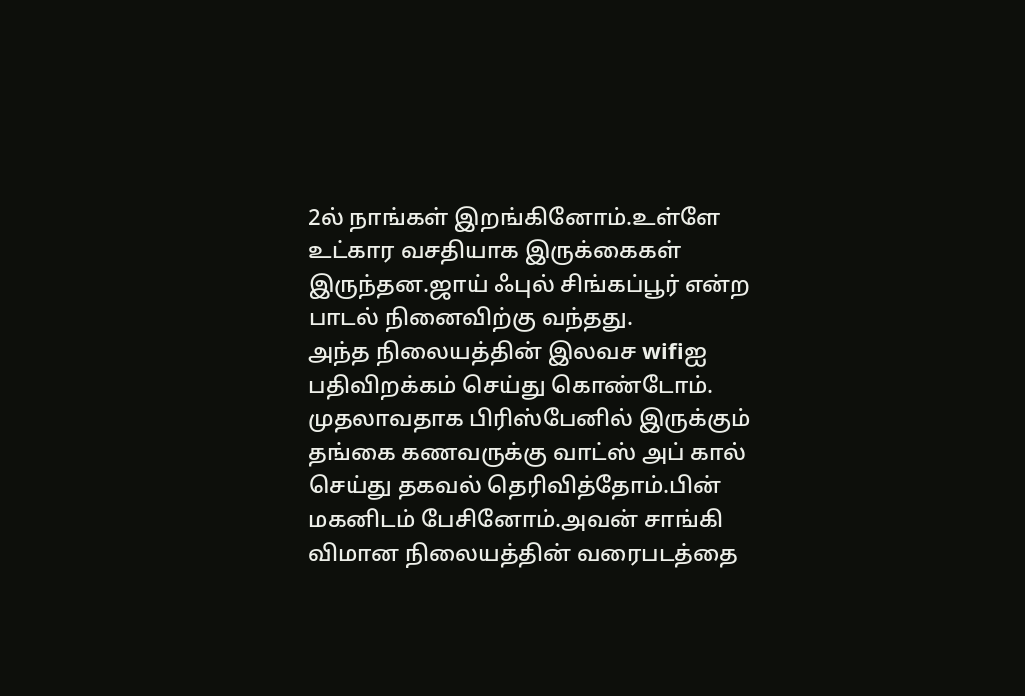2ல் நாங்கள் இறங்கினோம்.உள்ளே உட்கார வசதியாக இருக்கைகள் இருந்தன.ஜாய் ஃபுல் சிங்கப்பூர் என்ற பாடல் நினைவிற்கு வந்தது.
அந்த நிலையத்தின் இலவச wifiஐ
பதிவிறக்கம் செய்து கொண்டோம்.
முதலாவதாக பிரிஸ்பேனில் இருக்கும் தங்கை கணவருக்கு வாட்ஸ் அப் கால் செய்து தகவல் தெரிவித்தோம்.பின் மகனிடம் பேசினோம்.அவன் சாங்கி விமான நிலையத்தின் வரைபடத்தை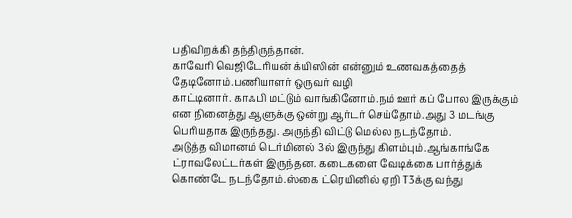பதிவிறக்கி தந்திருந்தான்.
காவேரி வெஜிடேரியன் க்யிஸின் என்னும் உணவகத்தைத் தேடினோம்.பணியாளர் ஒருவர் வழி
காட்டினார். காஃபி மட்டும் வாங்கினோம்.நம் ஊர் கப் போல இருக்கும் என நினைத்து ஆளுக்கு ஒன்று ஆர்டர் செய்தோம்.அது 3 மடங்கு பெரியதாக இருந்தது. அருந்தி விட்டு மெல்ல நடந்தோம்.
அடுத்த விமானம் டெர்மினல் 3ல் இருந்து கிளம்பும்.ஆங்காங்கே ட்ராவலேட்டர்கள் இருந்தன. கடைகளை வேடிக்கை பார்த்துக் கொண்டே நடந்தோம்.ஸ்கை ட்ரெயினில் ஏறி T3க்கு வந்து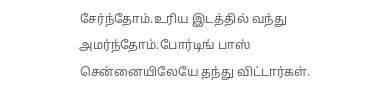சேர்ந்தோம்.உரிய இடத்தில் வந்து அமர்ந்தோம்.போர்டிங் பாஸ் சென்னையிலேயே தந்து விட்டார்கள்.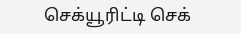செக்யூரிட்டி செக்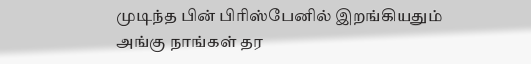முடிந்த பின் பிரிஸ்பேனில் இறங்கியதும்
அங்கு நாங்கள் தர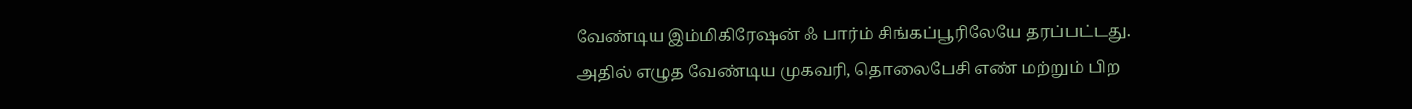வேண்டிய இம்மிகிரேஷன் ஃ பார்ம் சிங்கப்பூரிலேயே தரப்பட்டது.
அதில் எழுத வேண்டிய முகவரி, தொலைபேசி எண் மற்றும் பிற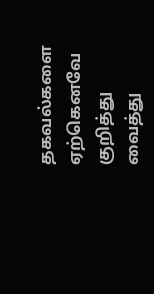தகவல்களை ஏற்கெனவே குறித்து
வைத்து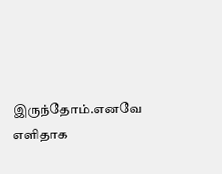இருந்தோம்.எனவே எளிதாக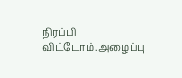நிரப்பி விட்டோம்.அழைப்பு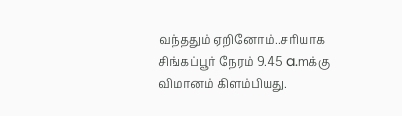வந்ததும் ஏறினோம்..சரியாக சிங்கப்பூர் நேரம் 9.45 a.mக்கு
விமானம் கிளம்பியது.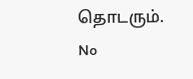தொடரும்.
No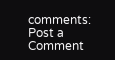comments:
Post a Comment